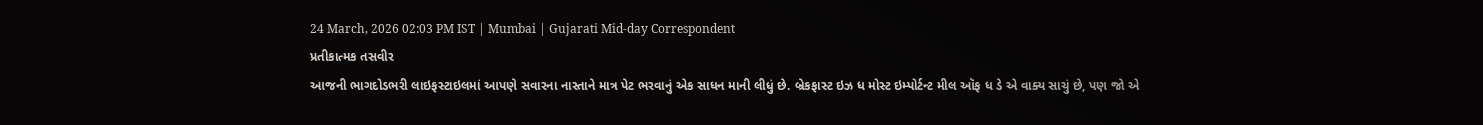24 March, 2026 02:03 PM IST | Mumbai | Gujarati Mid-day Correspondent
પ્રતીકાત્મક તસવીર
આજની ભાગદોડભરી લાઇફસ્ટાઇલમાં આપણે સવારના નાસ્તાને માત્ર પેટ ભરવાનું એક સાધન માની લીધું છે. બ્રેકફાસ્ટ ઇઝ ધ મોસ્ટ ઇમ્પોર્ટન્ટ મીલ ઑફ ધ ડે એ વાક્ય સાચું છે, પણ જો એ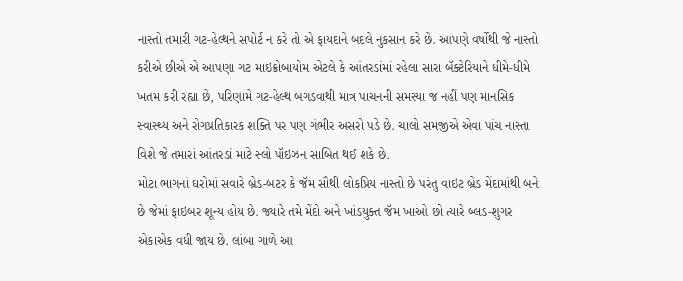નાસ્તો તમારી ગટ-હેલ્થને સપોર્ટ ન કરે તો એ ફાયદાને બદલે નુકસાન કરે છે. આપણે વર્ષોથી જે નાસ્તો કરીએ છીએ એ આપણા ગટ માઇક્રોબાયોમ એટલે કે આંતરડાંમાં રહેલા સારા બૅક્ટેરિયાને ધીમે-ધીમે ખતમ કરી રહ્યા છે, પરિણામે ગટ-હેલ્થ બગડવાથી માત્ર પાચનની સમસ્યા જ નહીં પણ માનસિક સ્વાસ્થ્ય અને રોગપ્રતિકારક શક્તિ પર પણ ગંભીર અસરો પડે છે. ચાલો સમજીએ એવા પાંચ નાસ્તા વિશે જે તમારાં આંતરડાં માટે સ્લો પૉઇઝન સાબિત થઈ શકે છે.
મોટા ભાગનાં ઘરોમાં સવારે બ્રેડ-બટર કે જૅમ સૌથી લોકપ્રિય નાસ્તો છે પરંતુ વાઇટ બ્રેડ મેંદામાંથી બને છે જેમાં ફાઇબર શૂન્ય હોય છે. જ્યારે તમે મેંદો અને ખાંડયુક્ત જૅમ ખાઓ છો ત્યારે બ્લડ-શુગર એકાએક વધી જાય છે. લાંબા ગાળે આ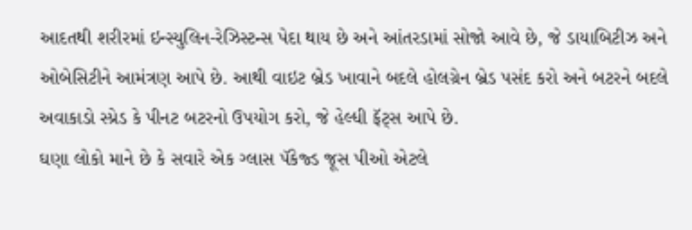આદતથી શરીરમાં ઇન્સ્યુલિન-રેઝિસ્ટન્સ પેદા થાય છે અને આંતરડામાં સોજો આવે છે, જે ડાયાબિટીઝ અને ઓબેસિટીને આમંત્રણ આપે છે. આથી વાઇટ બ્રેડ ખાવાને બદલે હોલગ્રેન બ્રેડ પસંદ કરો અને બટરને બદલે અવાકાડો સ્પ્રેડ કે પીનટ બટરનો ઉપયોગ કરો, જે હેલ્ધી ફૅટ્સ આપે છે.
ઘણા લોકો માને છે કે સવારે એક ગ્લાસ પૅકેજ્ડ જૂસ પીઓ એટલે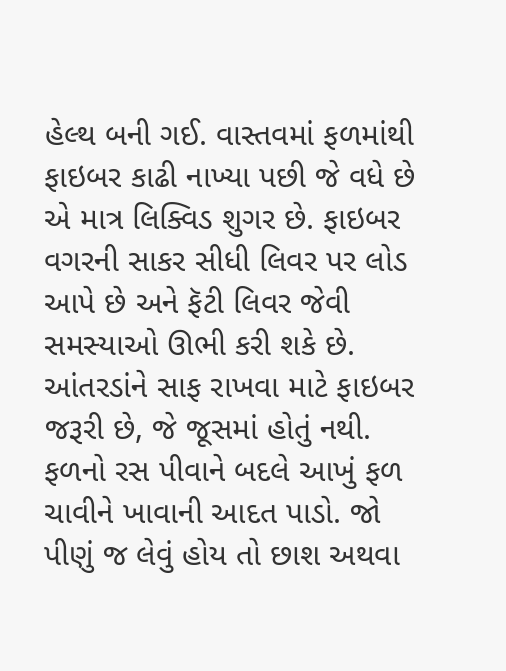હેલ્થ બની ગઈ. વાસ્તવમાં ફળમાંથી ફાઇબર કાઢી નાખ્યા પછી જે વધે છે એ માત્ર લિક્વિડ શુગર છે. ફાઇબર વગરની સાકર સીધી લિવર પર લોડ આપે છે અને ફૅટી લિવર જેવી સમસ્યાઓ ઊભી કરી શકે છે. આંતરડાંને સાફ રાખવા માટે ફાઇબર જરૂરી છે, જે જૂસમાં હોતું નથી. ફળનો રસ પીવાને બદલે આખું ફળ ચાવીને ખાવાની આદત પાડો. જો પીણું જ લેવું હોય તો છાશ અથવા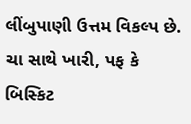લીંબુપાણી ઉત્તમ વિકલ્પ છે.
ચા સાથે ખારી, પફ કે બિસ્કિટ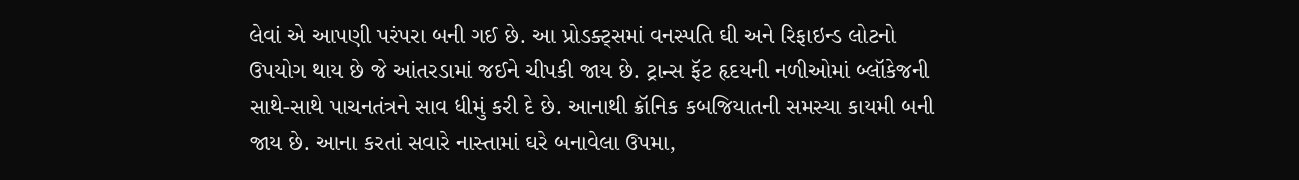લેવાં એ આપણી પરંપરા બની ગઈ છે. આ પ્રોડક્ટ્સમાં વનસ્પતિ ઘી અને રિફાઇન્ડ લોટનો ઉપયોગ થાય છે જે આંતરડામાં જઈને ચીપકી જાય છે. ટ્રાન્સ ફૅટ હૃદયની નળીઓમાં બ્લૉકેજની સાથે-સાથે પાચનતંત્રને સાવ ધીમું કરી દે છે. આનાથી ક્રૉનિક કબજિયાતની સમસ્યા કાયમી બની જાય છે. આના કરતાં સવારે નાસ્તામાં ઘરે બનાવેલા ઉપમા,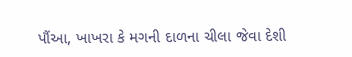પૌંઆ, ખાખરા કે મગની દાળના ચીલા જેવા દેશી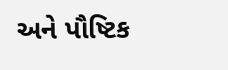અને પૌષ્ટિક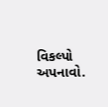વિકલ્પો અપનાવો.